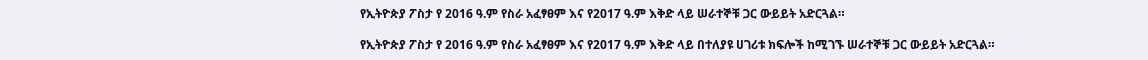የኢትዮጵያ ፖስታ የ 2016 ዓ.ም የስራ አፈፃፀም እና የ2017 ዓ.ም እቅድ ላይ ሠራተኞቹ ጋር ውይይት አድርጓል።

የኢትዮጵያ ፖስታ የ 2016 ዓ.ም የስራ አፈፃፀም እና የ2017 ዓ.ም እቅድ ላይ በተለያዩ ሀገሪቱ ክፍሎች ከሚገኙ ሠራተኞቹ ጋር ውይይት አድርጓል።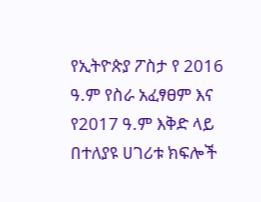የኢትዮጵያ ፖስታ የ 2016 ዓ.ም የስራ አፈፃፀም እና የ2017 ዓ.ም እቅድ ላይ በተለያዩ ሀገሪቱ ክፍሎች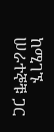ከሚገኙ ሠራተኞቹ ጋር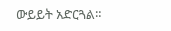ውይይት አድርጓል።